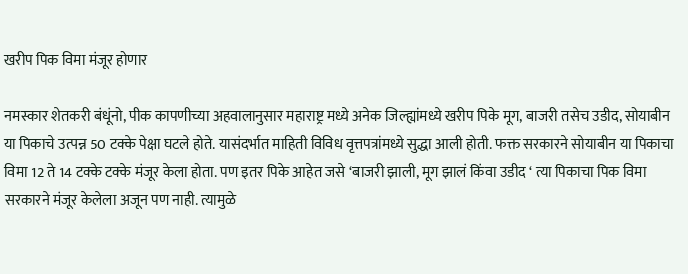खरीप पिक विमा मंजूर होणार

नमस्कार शेतकरी बंधूंनो, पीक कापणीच्या अहवालानुसार महाराष्ट्र मध्ये अनेक जिल्ह्यांमध्ये खरीप पिके मूग, बाजरी तसेच उडीद, सोयाबीन या पिकाचे उत्पन्न 50 टक्के पेक्षा घटले होते. यासंदर्भात माहिती विविध वृत्तपत्रांमध्ये सुद्धा आली होती. फक्त सरकारने सोयाबीन या पिकाचा विमा 12 ते 14 टक्के टक्के मंजूर केला होता. पण इतर पिके आहेत जसे ‘बाजरी झाली, मूग झालं किंवा उडीद ‘ त्या पिकाचा पिक विमा सरकारने मंजूर केलेला अजून पण नाही. त्यामुळे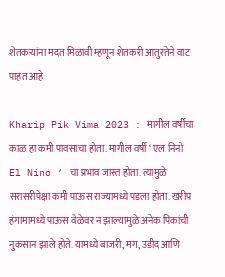शेतकऱ्यांना मदत मिळावी म्हणून शेतकरी आतुरतेने वाट पाहत आहे

Kharip Pik Vima 2023 : मागील वर्षीचा काळ हा कमी पावसाचा होता. मागील वर्षी ‘ एल निनो El Nino ‘ चा प्रभाव जास्त होता. त्यामुळे सरासरीपेक्षा कमी पाऊस राज्यामध्ये पडला होता. खरीप हंगामामध्ये पाऊस वेळेवर न झाल्यामुळे अनेक पिकांची नुकसान झाले होते. यामध्ये बाजरी, मग, उडीद आणि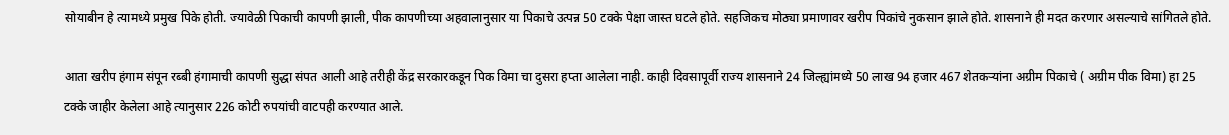सोयाबीन हे त्यामध्ये प्रमुख पिके होती. ज्यावेळी पिकाची कापणी झाली, पीक कापणीच्या अहवालानुसार या पिकाचे उत्पन्न 50 टक्के पेक्षा जास्त घटले होते. सहजिकच मोठ्या प्रमाणावर खरीप पिकांचे नुकसान झाले होते. शासनाने ही मदत करणार असल्याचे सांगितले होते.

आता खरीप हंगाम संपून रब्बी हंगामाची कापणी सुद्धा संपत आली आहे तरीही केंद्र सरकारकडून पिक विमा चा दुसरा हप्ता आलेला नाही. काही दिवसापूर्वी राज्य शासनाने 24 जिल्ह्यांमध्ये 50 लाख 94 हजार 467 शेतकऱ्यांना अग्रीम पिकाचे ( अग्रीम पीक विमा) हा 25 टक्के जाहीर केलेला आहे त्यानुसार 226 कोटी रुपयांची वाटपही करण्यात आले.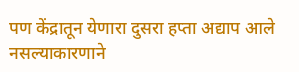पण केंद्रातून येणारा दुसरा हप्ता अद्याप आले नसल्याकारणाने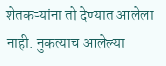शेतकऱ्यांना तो देण्यात आलेला नाही. नुकत्याच आलेल्या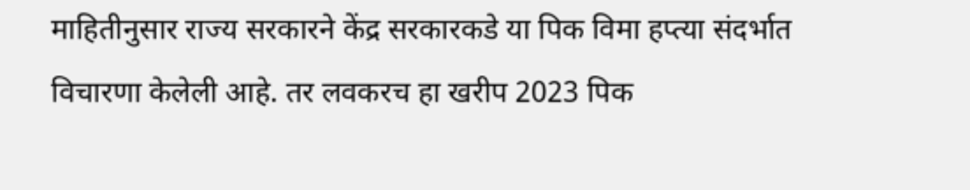माहितीनुसार राज्य सरकारने केंद्र सरकारकडे या पिक विमा हप्त्या संदर्भात विचारणा केलेली आहे. तर लवकरच हा खरीप 2023 पिक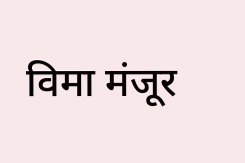विमा मंजूर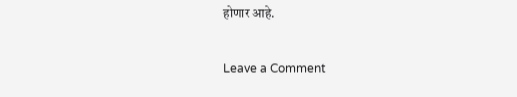होणार आहे.

Leave a Comment